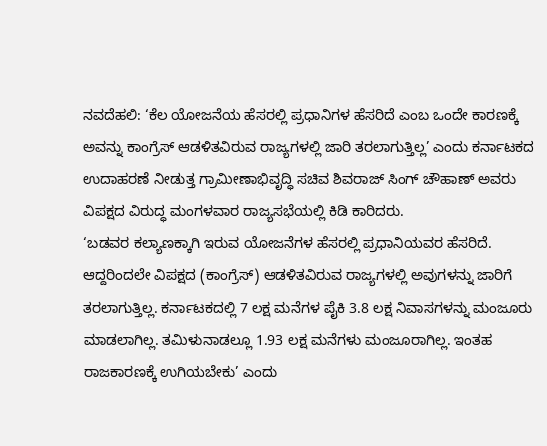ನವದೆಹಲಿ: ‘ಕೆಲ ಯೋಜನೆಯ ಹೆಸರಲ್ಲಿ ಪ್ರಧಾನಿಗಳ ಹೆಸರಿದೆ ಎಂಬ ಒಂದೇ ಕಾರಣಕ್ಕೆ ಅವನ್ನು ಕಾಂಗ್ರೆಸ್ ಆಡಳಿತವಿರುವ ರಾಜ್ಯಗಳಲ್ಲಿ ಜಾರಿ ತರಲಾಗುತ್ತಿಲ್ಲ’ ಎಂದು ಕರ್ನಾಟಕದ ಉದಾಹರಣೆ ನೀಡುತ್ತ ಗ್ರಾಮೀಣಾಭಿವೃದ್ಧಿ ಸಚಿವ ಶಿವರಾಜ್ ಸಿಂಗ್ ಚೌಹಾಣ್ ಅವರು ವಿಪಕ್ಷದ ವಿರುದ್ಧ ಮಂಗಳವಾರ ರಾಜ್ಯಸಭೆಯಲ್ಲಿ ಕಿಡಿ ಕಾರಿದರು.
‘ಬಡವರ ಕಲ್ಯಾಣಕ್ಕಾಗಿ ಇರುವ ಯೋಜನೆಗಳ ಹೆಸರಲ್ಲಿ ಪ್ರಧಾನಿಯವರ ಹೆಸರಿದೆ. ಆದ್ದರಿಂದಲೇ ವಿಪಕ್ಷದ (ಕಾಂಗ್ರೆಸ್) ಆಡಳಿತವಿರುವ ರಾಜ್ಯಗಳಲ್ಲಿ ಅವುಗಳನ್ನು ಜಾರಿಗೆ ತರಲಾಗುತ್ತಿಲ್ಲ. ಕರ್ನಾಟಕದಲ್ಲಿ 7 ಲಕ್ಷ ಮನೆಗಳ ಪೈಕಿ 3.8 ಲಕ್ಷ ನಿವಾಸಗಳನ್ನು ಮಂಜೂರು ಮಾಡಲಾಗಿಲ್ಲ. ತಮಿಳುನಾಡಲ್ಲೂ 1.93 ಲಕ್ಷ ಮನೆಗಳು ಮಂಜೂರಾಗಿಲ್ಲ. ಇಂತಹ ರಾಜಕಾರಣಕ್ಕೆ ಉಗಿಯಬೇಕು’ ಎಂದು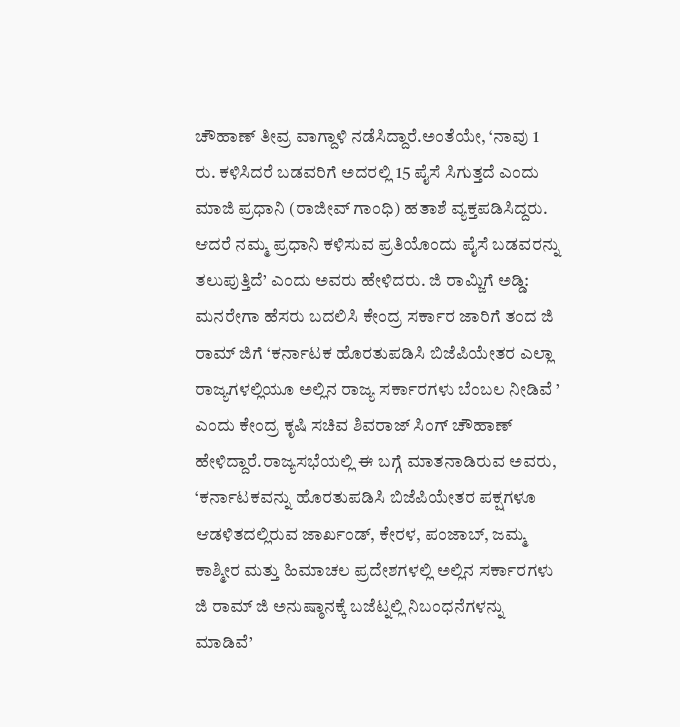ಚೌಹಾಣ್ ತೀವ್ರ ವಾಗ್ದಾಳಿ ನಡೆಸಿದ್ದಾರೆ.ಅಂತೆಯೇ, ‘ನಾವು 1 ರು. ಕಳಿಸಿದರೆ ಬಡವರಿಗೆ ಅದರಲ್ಲಿ 15 ಪೈಸೆ ಸಿಗುತ್ತದೆ ಎಂದು ಮಾಜಿ ಪ್ರಧಾನಿ (ರಾಜೀವ್ ಗಾಂಧಿ) ಹತಾಶೆ ವ್ಯಕ್ತಪಡಿಸಿದ್ದರು. ಆದರೆ ನಮ್ಮ ಪ್ರಧಾನಿ ಕಳಿಸುವ ಪ್ರತಿಯೊಂದು ಪೈಸೆ ಬಡವರನ್ನು ತಲುಪುತ್ತಿದೆ’ ಎಂದು ಅವರು ಹೇಳಿದರು. ಜಿ ರಾಮ್ಜಿಗೆ ಅಡ್ಡಿ:
ಮನರೇಗಾ ಹೆಸರು ಬದಲಿಸಿ ಕೇಂದ್ರ ಸರ್ಕಾರ ಜಾರಿಗೆ ತಂದ ಜಿ ರಾಮ್ ಜಿಗೆ ‘ಕರ್ನಾಟಕ ಹೊರತುಪಡಿಸಿ ಬಿಜೆಪಿಯೇತರ ಎಲ್ಲಾ ರಾಜ್ಯಗಳಲ್ಲಿಯೂ ಅಲ್ಲಿನ ರಾಜ್ಯ ಸರ್ಕಾರಗಳು ಬೆಂಬಲ ನೀಡಿವೆ ’ ಎಂದು ಕೇಂದ್ರ ಕೃಷಿ ಸಚಿವ ಶಿವರಾಜ್ ಸಿಂಗ್ ಚೌಹಾಣ್ ಹೇಳಿದ್ದಾರೆ.ರಾಜ್ಯಸಭೆಯಲ್ಲಿ ಈ ಬಗ್ಗೆ ಮಾತನಾಡಿರುವ ಅವರು, ‘ಕರ್ನಾಟಕವನ್ನು ಹೊರತುಪಡಿಸಿ ಬಿಜೆಪಿಯೇತರ ಪಕ್ಷಗಳೂ ಆಡಳಿತದಲ್ಲಿರುವ ಜಾರ್ಖಂಡ್, ಕೇರಳ, ಪಂಜಾಬ್, ಜಮ್ಮ ಕಾಶ್ಮೀರ ಮತ್ತು ಹಿಮಾಚಲ ಪ್ರದೇಶಗಳಲ್ಲಿ ಅಲ್ಲಿನ ಸರ್ಕಾರಗಳು ಜಿ ರಾಮ್ ಜಿ ಅನುಷ್ಠಾನಕ್ಕೆ ಬಜೆಟ್ನಲ್ಲಿ ನಿಬಂಧನೆಗಳನ್ನು ಮಾಡಿವೆ’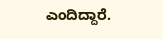ಎಂದಿದ್ದಾರೆ.